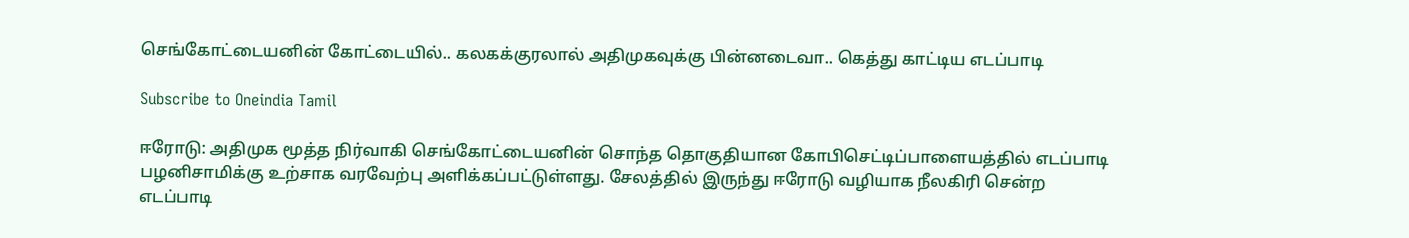செங்கோட்டையனின் கோட்டையில்.. கலகக்குரலால் அதிமுகவுக்கு பின்னடைவா.. கெத்து காட்டிய எடப்பாடி

Subscribe to Oneindia Tamil

ஈரோடு: அதிமுக மூத்த நிர்வாகி செங்கோட்டையனின் சொந்த தொகுதியான கோபிசெட்டிப்பாளையத்தில் எடப்பாடி பழனிசாமிக்கு உற்சாக வரவேற்பு அளிக்கப்பட்டுள்ளது. சேலத்தில் இருந்து ஈரோடு வழியாக நீலகிரி சென்ற எடப்பாடி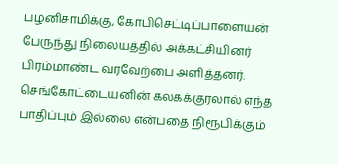பழனிசாமிக்கு, கோபிசெட்டிப்பாளையன் பேருந்து நிலையத்தில் அக்கட்சியினர் பிரம்மாண்ட வரவேற்பை அளித்தனர். செங்கோட்டையனின் கலகக்குரலால் எந்த பாதிப்பும் இல்லை என்பதை நிரூபிக்கும்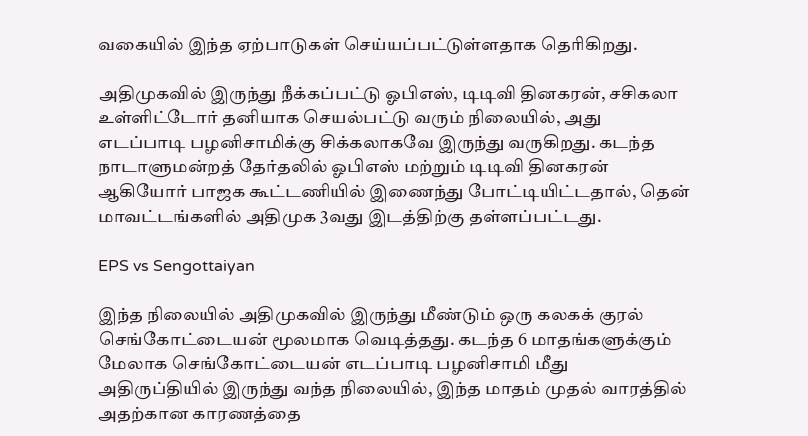வகையில் இந்த ஏற்பாடுகள் செய்யப்பட்டுள்ளதாக தெரிகிறது.

அதிமுகவில் இருந்து நீக்கப்பட்டு ஓபிஎஸ், டிடிவி தினகரன், சசிகலா உள்ளிட்டோர் தனியாக செயல்பட்டு வரும் நிலையில், அது எடப்பாடி பழனிசாமிக்கு சிக்கலாகவே இருந்து வருகிறது. கடந்த நாடாளுமன்றத் தேர்தலில் ஓபிஎஸ் மற்றும் டிடிவி தினகரன் ஆகியோர் பாஜக கூட்டணியில் இணைந்து போட்டியிட்டதால், தென் மாவட்டங்களில் அதிமுக 3வது இடத்திற்கு தள்ளப்பட்டது.

EPS vs Sengottaiyan

இந்த நிலையில் அதிமுகவில் இருந்து மீண்டும் ஒரு கலகக் குரல் செங்கோட்டையன் மூலமாக வெடித்தது. கடந்த 6 மாதங்களுக்கும் மேலாக செங்கோட்டையன் எடப்பாடி பழனிசாமி மீது அதிருப்தியில் இருந்து வந்த நிலையில், இந்த மாதம் முதல் வாரத்தில் அதற்கான காரணத்தை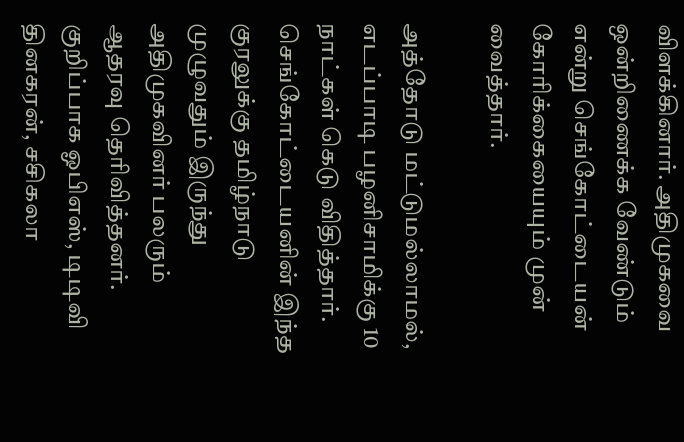விளக்கினார். அதிமுகவை ஒன்றிணைக்க வேண்டும் என்று செங்கோட்டையன் கோரிக்கையையும் முன் வைத்தார்.

அத்தோடு மட்டுமல்லாமல், எடப்பாடி பழனிசாமிக்கு 10 நாட்கள் கெடு விதித்தார். செங்கோட்டையனின் இந்த குரலுக்கு தமிழ்நாடு முழுவதும் இருந்து அதிமுகவினர் பலரும் ஆதரவு தெரிவித்தனர். குறிப்பாக ஓபிஎஸ், டிடிவி தினகரன், சசிகலா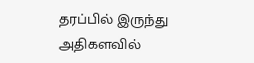தரப்பில் இருந்து அதிகளவில்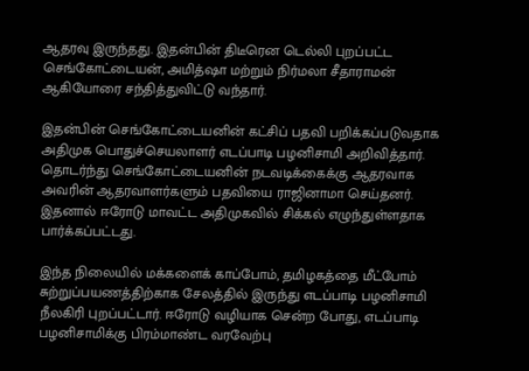ஆதரவு இருந்தது. இதன்பின் திடீரென டெல்லி புறப்பட்ட செங்கோட்டையன், அமித்ஷா மற்றும் நிர்மலா சீதாராமன் ஆகியோரை சந்தித்துவிட்டு வந்தார்.

இதன்பின் செங்கோட்டையனின் கட்சிப் பதவி பறிக்கப்படுவதாக அதிமுக பொதுச்செயலாளர் எடப்பாடி பழனிசாமி அறிவித்தார். தொடர்ந்து செங்கோட்டையனின் நடவடிக்கைக்கு ஆதரவாக அவரின் ஆதரவாளர்களும் பதவியை ராஜினாமா செய்தனர். இதனால் ஈரோடு மாவட்ட அதிமுகவில் சிக்கல் எழுந்துள்ளதாக பார்க்கப்பட்டது.

இந்த நிலையில் மக்களைக் காப்போம், தமிழகத்தை மீட்போம் சுற்றுப்பயணத்திற்காக சேலத்தில் இருந்து எடப்பாடி பழனிசாமி நீலகிரி புறப்பட்டார். ஈரோடு வழியாக சென்ற போது, எடப்பாடி பழனிசாமிக்கு பிரம்மாண்ட வரவேற்பு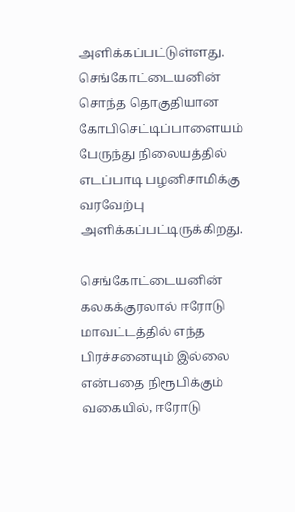அளிக்கப்பட்டுள்ளது. செங்கோட்டையனின் சொந்த தொகுதியான கோபிசெட்டிப்பாளையம் பேருந்து நிலையத்தில் எடப்பாடி பழனிசாமிக்கு வரவேற்பு அளிக்கப்பட்டிருக்கிறது.

செங்கோட்டையனின் கலகக்குரலால் ஈரோடு மாவட்டத்தில் எந்த பிரச்சனையும் இல்லை என்பதை நிரூபிக்கும் வகையில், ஈரோடு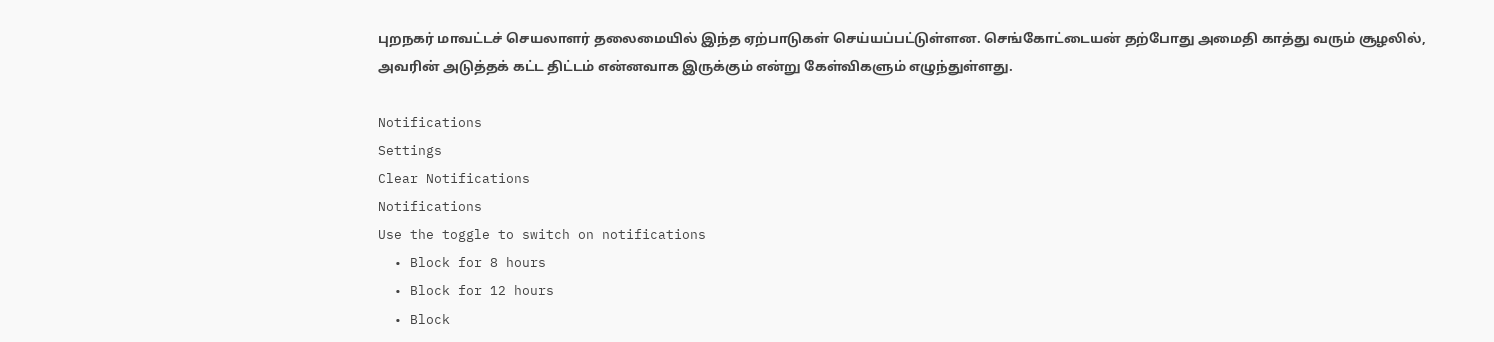புறநகர் மாவட்டச் செயலாளர் தலைமையில் இந்த ஏற்பாடுகள் செய்யப்பட்டுள்ளன. செங்கோட்டையன் தற்போது அமைதி காத்து வரும் சூழலில், அவரின் அடுத்தக் கட்ட திட்டம் என்னவாக இருக்கும் என்று கேள்விகளும் எழுந்துள்ளது.

Notifications
Settings
Clear Notifications
Notifications
Use the toggle to switch on notifications
  • Block for 8 hours
  • Block for 12 hours
  • Block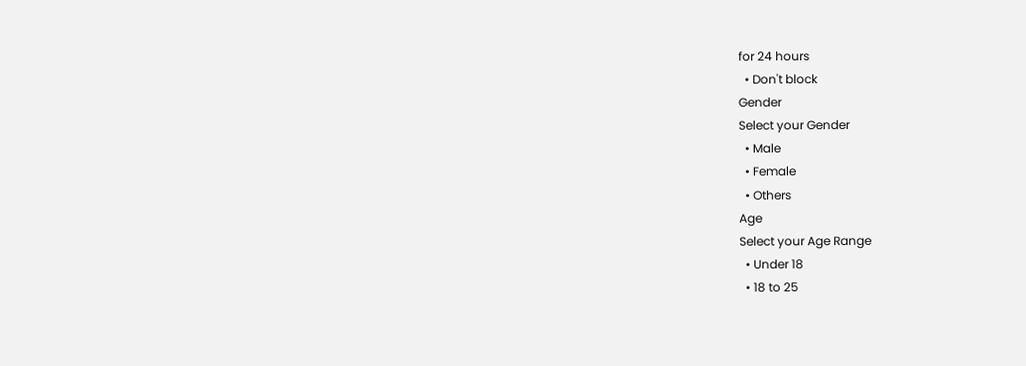for 24 hours
  • Don't block
Gender
Select your Gender
  • Male
  • Female
  • Others
Age
Select your Age Range
  • Under 18
  • 18 to 25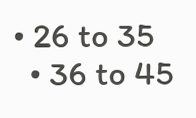• 26 to 35
  • 36 to 45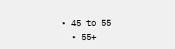• 45 to 55
  • 55+